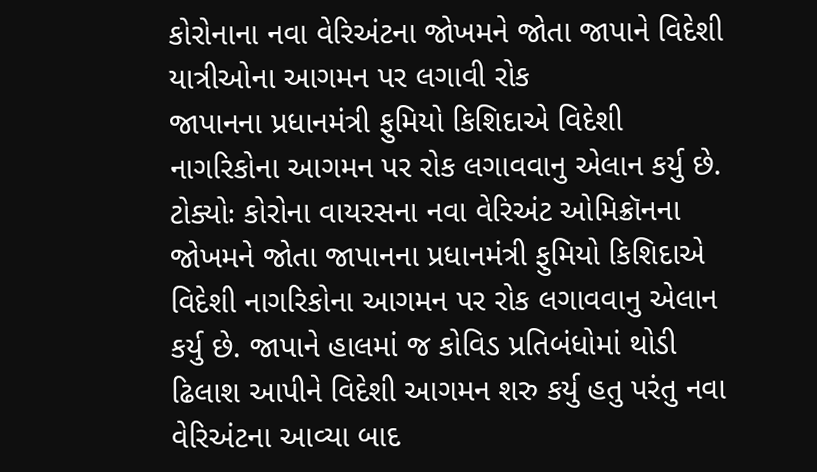કોરોનાના નવા વેરિઅંટના જોખમને જોતા જાપાને વિદેશી યાત્રીઓના આગમન પર લગાવી રોક
જાપાનના પ્રધાનમંત્રી ફુમિયો કિશિદાએ વિદેશી નાગરિકોના આગમન પર રોક લગાવવાનુ એલાન કર્યુ છે.
ટોક્યોઃ કોરોના વાયરસના નવા વેરિઅંટ ઓમિક્રૉનના જોખમને જોતા જાપાનના પ્રધાનમંત્રી ફુમિયો કિશિદાએ વિદેશી નાગરિકોના આગમન પર રોક લગાવવાનુ એલાન કર્યુ છે. જાપાને હાલમાં જ કોવિડ પ્રતિબંધોમાં થોડી ઢિલાશ આપીને વિદેશી આગમન શરુ કર્યુ હતુ પરંતુ નવા વેરિઅંટના આવ્યા બાદ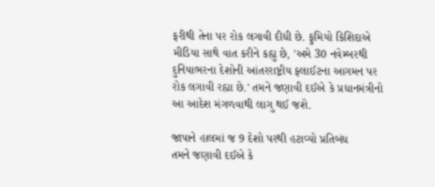ફરીથી તેના પર રોક લગાવી દીધી છે. ફુમિયો કિશિદાએ મીડિયા સાથે વાત કરીને કહ્યુ છે, 'અમે 30 નવેમ્બરથી દુનિયાભરના દેશોની આંતરરાષ્ટ્રીય ફ્લાઈટના આગમન પર રોક લગાવી રહ્યા છે.' તમને જણાવી દઈએ કે પ્રધાનમંત્રીનો આ આદેશ મંગળવાથી લાગુ થઈ જશે.

જાપાને હાલમાં જ 9 દેશો પરથી હટાવ્યો પ્રતિબંધ
તમને જણાવી દઈએ કે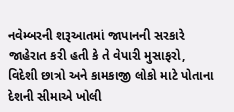નવેમ્બરની શરૂઆતમાં જાપાનની સરકારે જાહેરાત કરી હતી કે તે વેપારી મુસાફરો, વિદેશી છાત્રો અને કામકાજી લોકો માટે પોતાના દેશની સીમાએ ખોલી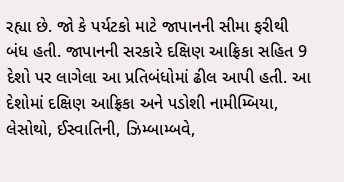રહ્યા છે. જો કે પર્યટકો માટે જાપાનની સીમા ફરીથી બંધ હતી. જાપાનની સરકારે દક્ષિણ આફ્રિકા સહિત 9 દેશો પર લાગેલા આ પ્રતિબંધોમાં ઢીલ આપી હતી. આ દેશોમાં દક્ષિણ આફ્રિકા અને પડોશી નામીમ્બિયા, લેસોથો, ઈસ્વાતિની, ઝિમ્બામ્બવે,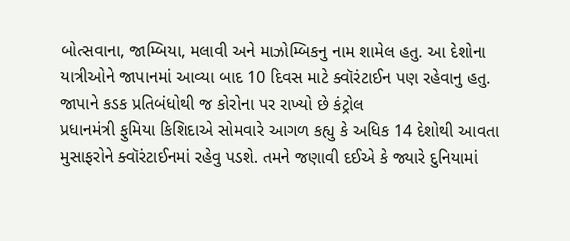બોત્સવાના, જામ્બિયા, મલાવી અને માઝોમ્બિકનુ નામ શામેલ હતુ. આ દેશોના યાત્રીઓને જાપાનમાં આવ્યા બાદ 10 દિવસ માટે ક્વૉરંટાઈન પણ રહેવાનુ હતુ.
જાપાને કડક પ્રતિબંધોથી જ કોરોના પર રાખ્યો છે કંટ્રોલ
પ્રધાનમંત્રી ફુમિયા કિશિદાએ સોમવારે આગળ કહ્યુ કે અધિક 14 દેશોથી આવતા મુસાફરોને ક્વૉરંટાઈનમાં રહેવુ પડશે. તમને જણાવી દઈએ કે જ્યારે દુનિયામાં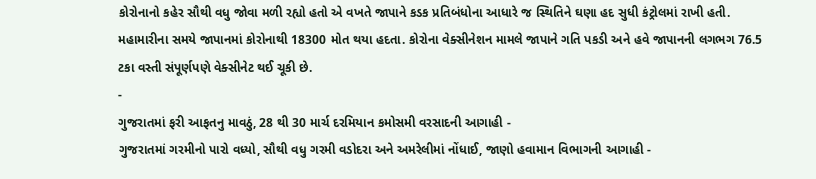કોરોનાનો કહેર સૌથી વધુ જોવા મળી રહ્યો હતો એ વખતે જાપાને કડક પ્રતિબંધોના આધારે જ સ્થિતિને ઘણા હદ સુધી કંટ્રોલમાં રાખી હતી. મહામારીના સમયે જાપાનમાં કોરોનાથી 18300 મોત થયા હદતા. કોરોના વેક્સીનેશન મામલે જાપાને ગતિ પકડી અને હવે જાપાનની લગભગ 76.5 ટકા વસ્તી સંપૂર્ણપણે વેક્સીનેટ થઈ ચૂકી છે.
-
ગુજરાતમાં ફરી આફતનુ માવઠું, 28 થી 30 માર્ચ દરમિયાન કમોસમી વરસાદની આગાહી -
ગુજરાતમાં ગરમીનો પારો વધ્યો, સૌથી વધુ ગરમી વડોદરા અને અમરેલીમાં નોંધાઈ, જાણો હવામાન વિભાગની આગાહી -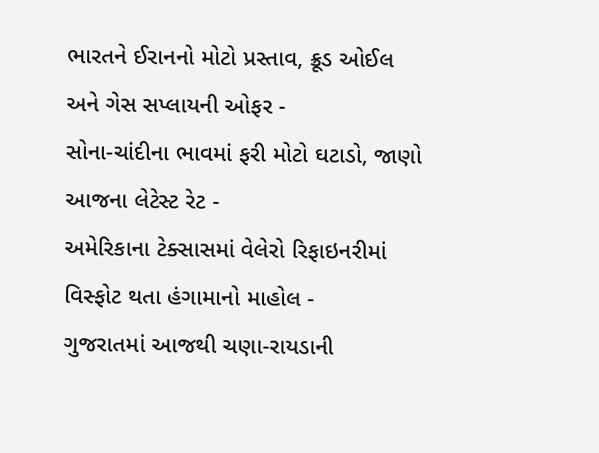ભારતને ઈરાનનો મોટો પ્રસ્તાવ, ક્રૂડ ઓઈલ અને ગેસ સપ્લાયની ઓફર -
સોના-ચાંદીના ભાવમાં ફરી મોટો ઘટાડો, જાણો આજના લેટેસ્ટ રેટ -
અમેરિકાના ટેક્સાસમાં વેલેરો રિફાઇનરીમાં વિસ્ફોટ થતા હંગામાનો માહોલ -
ગુજરાતમાં આજથી ચણા-રાયડાની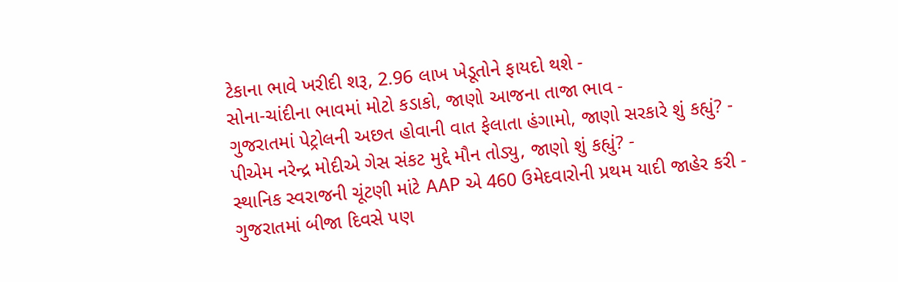ટેકાના ભાવે ખરીદી શરૂ, 2.96 લાખ ખેડૂતોને ફાયદો થશે -
સોના-ચાંદીના ભાવમાં મોટો કડાકો, જાણો આજના તાજા ભાવ -
ગુજરાતમાં પેટ્રોલની અછત હોવાની વાત ફેલાતા હંગામો, જાણો સરકારે શું કહ્યું? -
પીએમ નરેન્દ્ર મોદીએ ગેસ સંકટ મુદ્દે મૌન તોડ્યુ, જાણો શું કહ્યું? -
સ્થાનિક સ્વરાજની ચૂંટણી માંટે AAP એ 460 ઉમેદવારોની પ્રથમ યાદી જાહેર કરી -
ગુજરાતમાં બીજા દિવસે પણ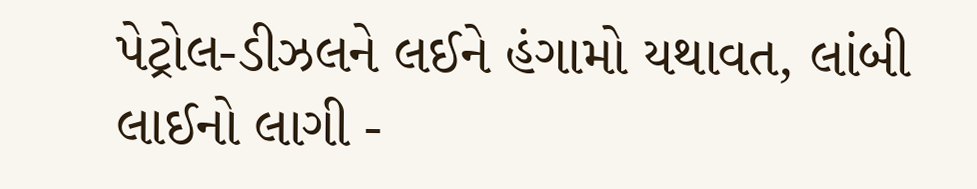પેટ્રોલ-ડીઝલને લઈને હંગામો યથાવત, લાંબી લાઈનો લાગી -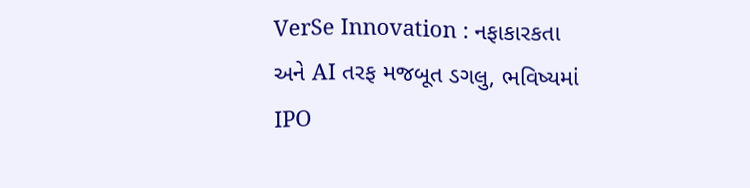VerSe Innovation : નફાકારકતા અને AI તરફ મજબૂત ડગલુ, ભવિષ્યમાં IPO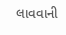લાવવાની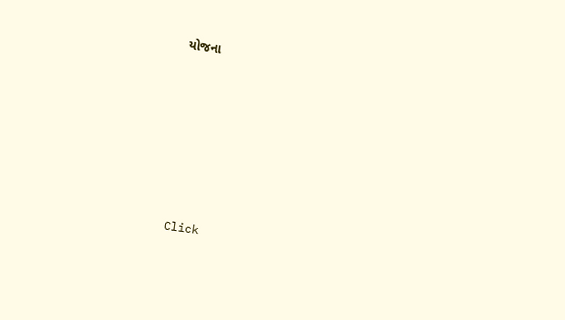યોજના











Click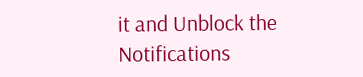it and Unblock the Notifications